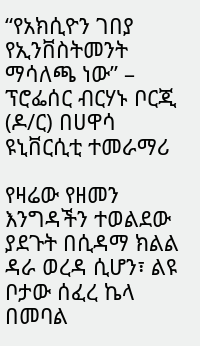“የአክሲዮን ገበያ የኢንቨስትመንት ማሳለጫ ነው” – ፕሮፌሰር ብርሃኑ ቦርጂ (ዶ/ር) በሀዋሳ ዩኒቨርሲቲ ተመራማሪ

የዛሬው የዘመን እንግዳችን ተወልደው ያደጉት በሲዳማ ክልል ዳራ ወረዳ ሲሆን፣ ልዩ ቦታው ሰፈረ ኬላ በመባል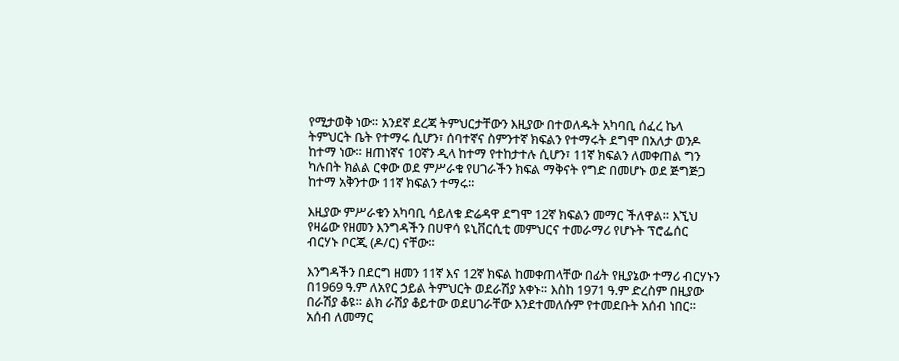የሚታወቅ ነው። አንደኛ ደረጃ ትምህርታቸውን እዚያው በተወለዱት አካባቢ ሰፈረ ኬላ ትምህርት ቤት የተማሩ ሲሆን፣ ሰባተኛና ስምንተኛ ክፍልን የተማሩት ደግሞ በአለታ ወንዶ ከተማ ነው። ዘጠነኛና 10ኛን ዲላ ከተማ የተከታተሉ ሲሆን፣ 11ኛ ክፍልን ለመቀጠል ግን ካሉበት ክልል ርቀው ወደ ምሥራቁ የሀገራችን ክፍል ማቅናት የግድ በመሆኑ ወደ ጅግጅጋ ከተማ አቅንተው 11ኛ ክፍልን ተማሩ።

እዚያው ምሥራቁን አካባቢ ሳይለቁ ድሬዳዋ ደግሞ 12ኛ ክፍልን መማር ችለዋል። እኚህ የዛሬው የዘመን እንግዳችን በሀዋሳ ዩኒቨርሲቲ መምህርና ተመራማሪ የሆኑት ፕሮፌሰር ብርሃኑ ቦርጂ (ዶ/ር) ናቸው።

እንግዳችን በደርግ ዘመን 11ኛ እና 12ኛ ክፍል ከመቀጠላቸው በፊት የዚያኔው ተማሪ ብርሃኑን በ1969 ዓ.ም ለአየር ኃይል ትምህርት ወደራሽያ አቀኑ። እስከ 1971 ዓ.ም ድረስም በዚያው በራሽያ ቆዩ። ልክ ራሽያ ቆይተው ወደሀገራቸው እንደተመለሱም የተመደቡት አሰብ ነበር። አሰብ ለመማር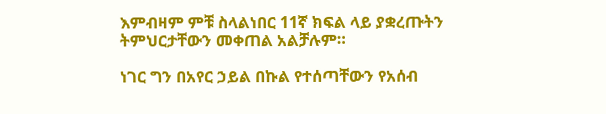እምብዛም ምቹ ስላልነበር 11ኛ ክፍል ላይ ያቋረጡትን ትምህርታቸውን መቀጠል አልቻሉም።

ነገር ግን በአየር ኃይል በኩል የተሰጣቸውን የአሰብ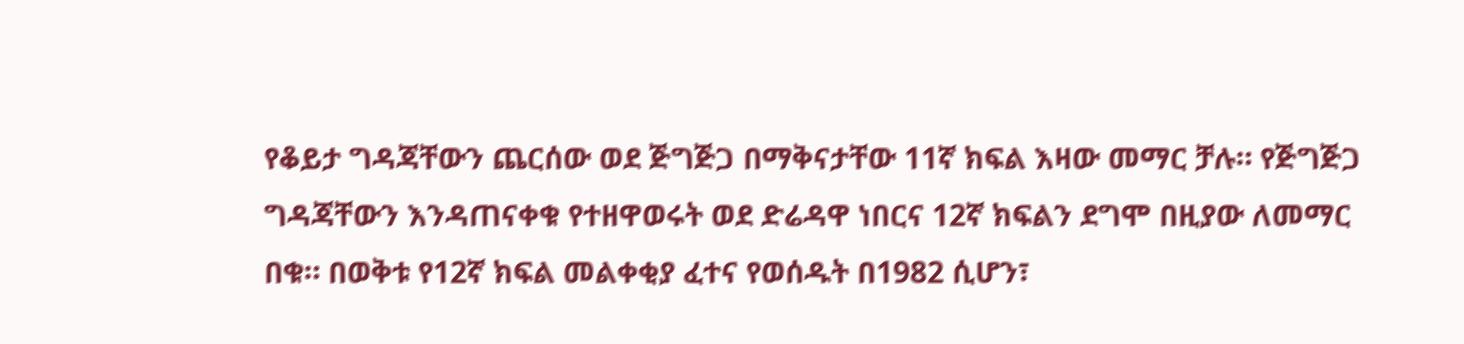የቆይታ ግዳጃቸውን ጨርሰው ወደ ጅግጅጋ በማቅናታቸው 11ኛ ክፍል እዛው መማር ቻሉ። የጅግጅጋ ግዳጃቸውን እንዳጠናቀቁ የተዘዋወሩት ወደ ድሬዳዋ ነበርና 12ኛ ክፍልን ደግሞ በዚያው ለመማር በቁ። በወቅቱ የ12ኛ ክፍል መልቀቂያ ፈተና የወሰዱት በ1982 ሲሆን፣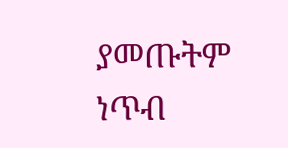ያመጡትም ነጥብ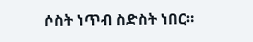ሶስት ነጥብ ስድስት ነበር።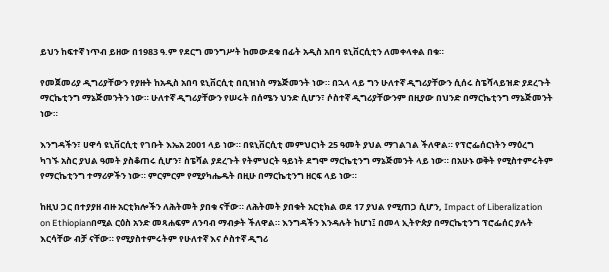ይህን ከፍተኛ ነጥብ ይዘው በ1983 ዓ.ም የደርግ መንግሥት ከመውደቁ በፊት አዲስ አበባ ዩኒቨርሲቲን ለመቀላቀል በቁ።

የመጀመሪያ ዲግሪያቸውን የያዙት ከአዲስ አበባ ዩኒቨርሲቲ በቢዝነስ ማኔጅመንት ነው። በኋላ ላይ ግን ሁለተኛ ዲግሪያቸውን ሲሰሩ ስፔሻላይዝድ ያደረጉት ማርኬቲንግ ማኔጅመንትን ነው። ሁለተኛ ዲግሪያቸውን የሠሩት በሰሜን ህንድ ሲሆን፣ ሶስተኛ ዲግሪያቸውንም በዚያው በህንድ በማርኬቲንግ ማኔጅመንት ነው።

እንግዳችን፣ ሀዋሳ ዩኒቨርሲቲ የገቡት እኤአ 2001 ላይ ነው። በዩኒቨርሲቲ መምህርነት 25 ዓመት ያህል ማገልገል ችለዋል። የፕሮፌሰርነትን ማዕረግ ካገኙ አስር ያህል ዓመት ያስቆጠሩ ሲሆን፣ ስፔሻል ያደረጉት የትምህርት ዓይነት ደግሞ ማርኬቲንግ ማኔጅመንት ላይ ነው። በአሁኑ ወቅት የሚስተምሩትም የማርኬቲንግ ተማሪዎችን ነው። ምርምርም የሚያካሔዱት በዚሁ በማርኬቲንግ ዘርፍ ላይ ነው።

ከዚህ ጋር በተያያዘ ብዙ አርቲክሎችን ለሕትመት ያበቁ ናቸው። ለሕትመት ያበቁት አርቲክል ወደ 17 ያህል የሚጠጋ ሲሆን, Impact of Liberalization on Ethiopianበሚል ርዕስ አንድ መጻሐፍም ለንባብ ማብቃት ችለዋል። እንግዳችን እንዳሉት ከሆነ፤ በመላ ኢትዮጵያ በማርኬቲንግ ፕሮፌሰር ያሉት እርሳቸው ብቻ ናቸው። የሚያስተምሩትም የሁለተኛ እና ሶስተኛ ዲግሪ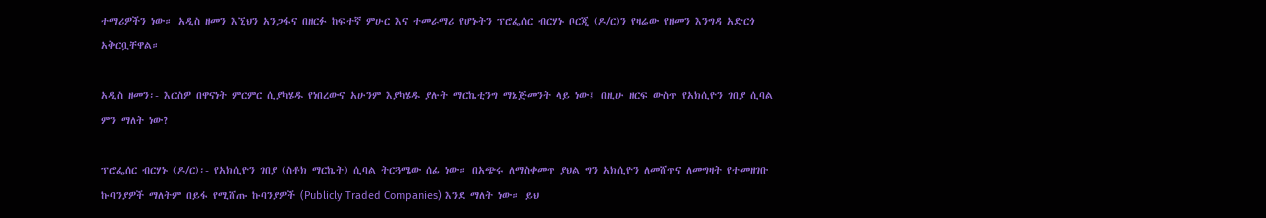ተማሪዎችን ነው። አዲስ ዘመን እኚህን አንጋፋና በዘርፉ ከፍተኛ ምሁር እና ተመራማሪ የሆኑትን ፕሮፌሰር ብርሃኑ ቦርጂ (ዶ/ር)ን የዛሬው የዘመን እንግዳ አድርጎ አቅርቧቸዋል።

አዲስ ዘመን፡- እርስዎ በዋናነት ምርምር ሲያካሄዱ የነበረውና አሁንም እያካሄዱ ያሉት ማርኬቲንግ ማኔጅመንት ላይ ነው፤ በዚሁ ዘርፍ ውስጥ የአክሲዮን ገበያ ሲባል ምን ማለት ነው?

ፕሮፌሰር ብርሃኑ (ዶ/ር)፡- የአክሲዮን ገበያ (ስቶክ ማርኬት) ሲባል ትርጓሜው ሰፊ ነው። በአጭሩ ለማስቀመጥ ያህል ግን አክሲዮን ለመሸጥና ለመግዛት የተመዘገቡ ኩባንያዎች ማለትም በይፋ የሚሸጡ ኩባንያዎች (Publicly Traded Companies) እንደ ማለት ነው። ይህ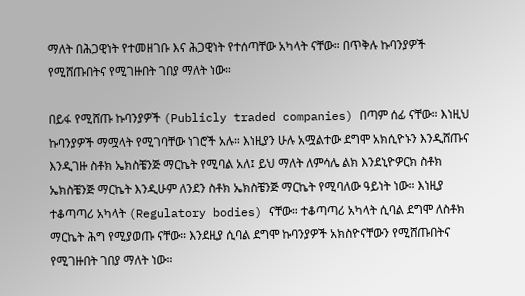ማለት በሕጋዊነት የተመዘገቡ እና ሕጋዊነት የተሰጣቸው አካላት ናቸው። በጥቅሉ ኩባንያዎች የሚሸጡበትና የሚገዙበት ገበያ ማለት ነው።

በይፋ የሚሸጡ ኩባንያዎች (Publicly traded companies) በጣም ሰፊ ናቸው። እነዚህ ኩባንያዎች ማሟላት የሚገባቸው ነገሮች አሉ። እነዚያን ሁሉ አሟልተው ደግሞ አክሲዮኑን እንዲሸጡና እንዲገዙ ስቶክ ኤክስቼንጅ ማርኬት የሚባል አለ፤ ይህ ማለት ለምሳሌ ልክ እንደኒዮዎርክ ስቶክ ኤክስቼንጅ ማርኬት እንዲሁም ለንደን ስቶክ ኤክስቼንጅ ማርኬት የሚባለው ዓይነት ነው። እነዚያ ተቆጣጣሪ አካላት (Regulatory bodies) ናቸው። ተቆጣጣሪ አካላት ሲባል ደግሞ ለስቶክ ማርኬት ሕግ የሚያወጡ ናቸው። እንደዚያ ሲባል ደግሞ ኩባንያዎች አክስዮናቸውን የሚሸጡበትና የሚገዙበት ገበያ ማለት ነው።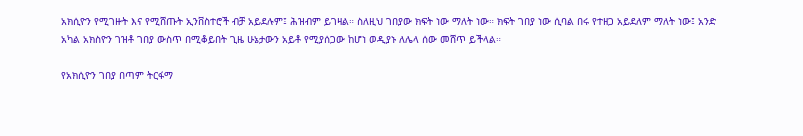አክሲዮን የሚገዙት እና የሚሸጡት ኢንቨስተሮች ብቻ አይደሉም፤ ሕዝብም ይገዛል። ስለዚህ ገበያው ክፍት ነው ማለት ነው። ክፍት ገበያ ነው ሲባል በሩ የተዘጋ አይደለም ማለት ነው፤ አንድ አካል አክስዮን ገዝቶ ገበያ ውስጥ በሚቆይበት ጊዜ ሁኔታውን አይቶ የሚያሰጋው ከሆነ ወዲያኑ ለሌላ ሰው መሸጥ ይችላል።

የአክሲዮን ገበያ በጣም ትርፋማ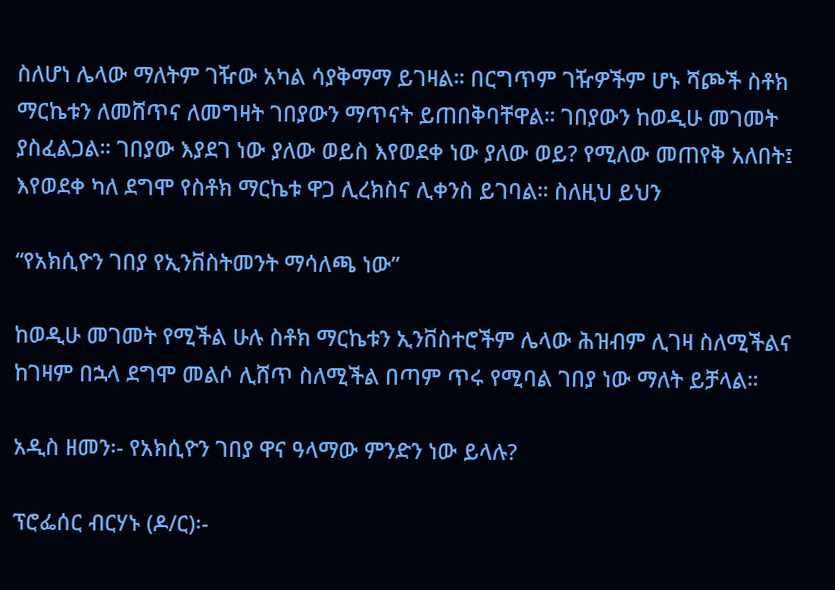ስለሆነ ሌላው ማለትም ገዥው አካል ሳያቅማማ ይገዛል። በርግጥም ገዥዎችም ሆኑ ሻጮች ስቶክ ማርኬቱን ለመሸጥና ለመግዛት ገበያውን ማጥናት ይጠበቅባቸዋል። ገበያውን ከወዲሁ መገመት ያስፈልጋል። ገበያው እያደገ ነው ያለው ወይስ እየወደቀ ነው ያለው ወይ? የሚለው መጠየቅ አለበት፤ እየወደቀ ካለ ደግሞ የስቶክ ማርኬቱ ዋጋ ሊረክስና ሊቀንስ ይገባል። ስለዚህ ይህን

“የአክሲዮን ገበያ የኢንቨስትመንት ማሳለጫ ነው”

ከወዲሁ መገመት የሚችል ሁሉ ስቶክ ማርኬቱን ኢንቨስተሮችም ሌላው ሕዝብም ሊገዛ ስለሚችልና ከገዛም በኋላ ደግሞ መልሶ ሊሸጥ ስለሚችል በጣም ጥሩ የሚባል ገበያ ነው ማለት ይቻላል።

አዲስ ዘመን፡- የአክሲዮን ገበያ ዋና ዓላማው ምንድን ነው ይላሉ?

ፕሮፌሰር ብርሃኑ (ዶ/ር)፡-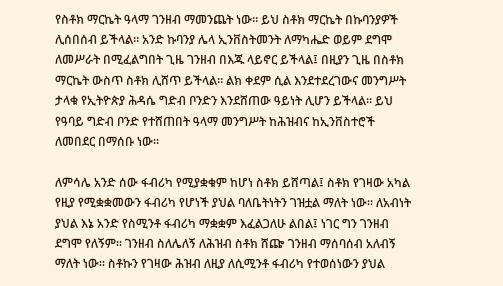የስቶክ ማርኬት ዓላማ ገንዘብ ማመንጨት ነው። ይህ ስቶክ ማርኬት በኩባንያዎች ሊሰበሰብ ይችላል። አንድ ኩባንያ ሌላ ኢንቨስትመንት ለማካሔድ ወይም ደግሞ ለመሥራት በሚፈልግበት ጊዜ ገንዘብ በእጁ ላይኖር ይችላል፤ በዚያን ጊዜ በስቶክ ማርኬት ውስጥ ስቶክ ሊሸጥ ይችላል። ልክ ቀደም ሲል እንደተደረገውና መንግሥት ታላቁ የኢትዮጵያ ሕዳሴ ግድብ ቦንድን እንደሸጠው ዓይነት ሊሆን ይችላል። ይህ የዓባይ ግድብ ቦንድ የተሸጠበት ዓላማ መንግሥት ከሕዝብና ከኢንቨስተሮች ለመበደር በማሰቡ ነው።

ለምሳሌ አንድ ሰው ፋብሪካ የሚያቋቁም ከሆነ ስቶክ ይሸጣል፤ ስቶክ የገዛው አካል የዚያ የሚቋቋመውን ፋብሪካ የሆነች ያህል ባለቤትነትን ገዝቷል ማለት ነው። ለአብነት ያህል እኔ አንድ የስሚንቶ ፋብሪካ ማቋቋም እፈልጋለሁ ልበል፤ ነገር ግን ገንዘብ ደግሞ የለኝም። ገንዘብ ስለሌለኝ ለሕዝብ ስቶክ ሸጬ ገንዘብ ማሰባሰብ አለብኝ ማለት ነው። ስቶኩን የገዛው ሕዝብ ለዚያ ለሲሚንቶ ፋብሪካ የተወሰነውን ያህል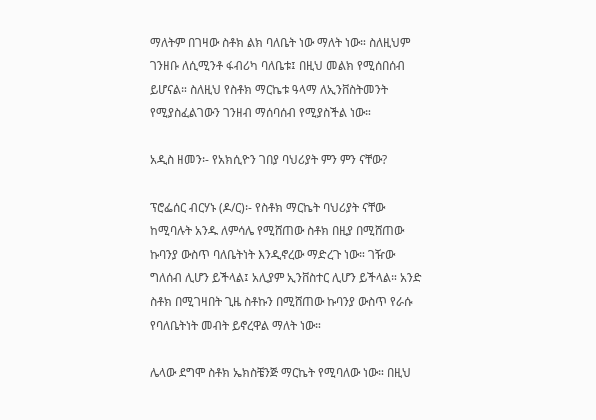ማለትም በገዛው ስቶክ ልክ ባለቤት ነው ማለት ነው። ስለዚህም ገንዘቡ ለሲሚንቶ ፋብሪካ ባለቤቱ፤ በዚህ መልክ የሚሰበሰብ ይሆናል። ስለዚህ የስቶክ ማርኬቱ ዓላማ ለኢንቨስትመንት የሚያስፈልገውን ገንዘብ ማሰባሰብ የሚያስችል ነው።

አዲስ ዘመን፡- የአክሲዮን ገበያ ባህሪያት ምን ምን ናቸው?

ፕሮፌሰር ብርሃኑ (ዶ/ር)፡- የስቶክ ማርኬት ባህሪያት ናቸው ከሚባሉት አንዱ ለምሳሌ የሚሸጠው ስቶክ በዚያ በሚሸጠው ኩባንያ ውስጥ ባለቤትነት እንዲኖረው ማድረጉ ነው። ገዥው ግለሰብ ሊሆን ይችላል፤ አሊያም ኢንቨስተር ሊሆን ይችላል። አንድ ስቶክ በሚገዛበት ጊዜ ስቶኩን በሚሸጠው ኩባንያ ውስጥ የራሱ የባለቤትነት መብት ይኖረዋል ማለት ነው።

ሌላው ደግሞ ስቶክ ኤክስቼንጅ ማርኬት የሚባለው ነው። በዚህ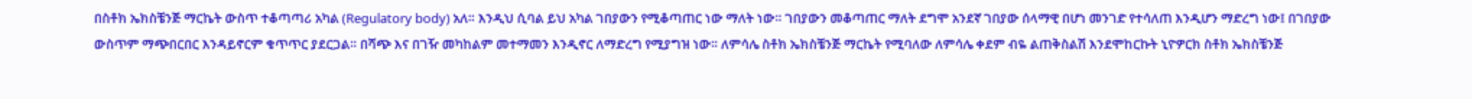በስቶክ ኤክስቼንጅ ማርኬት ውስጥ ተቆጣጣሪ አካል (Regulatory body) አለ። እንዲህ ሲባል ይህ አካል ገበያውን የሚቆጣጠር ነው ማለት ነው። ገበያውን መቆጣጠር ማለት ደግሞ አንደኛ ገበያው ሰላማዊ በሆነ መንገድ የተሳለጠ እንዲሆን ማድረግ ነው፤ በገበያው ውስጥም ማጭበርበር እንዳይኖርም ቁጥጥር ያደርጋል። በሻጭ እና በገዥ መካከልም መተማመን እንዲኖር ለማድረግ የሚያግዝ ነው። ለምሳሌ ስቶክ ኤክስቼንጅ ማርኬት የሚባለው ለምሳሌ ቀደም ብዬ ልጠቅስልሽ እንደሞከርኩት ኒዮዎርክ ስቶክ ኤክስቼንጅ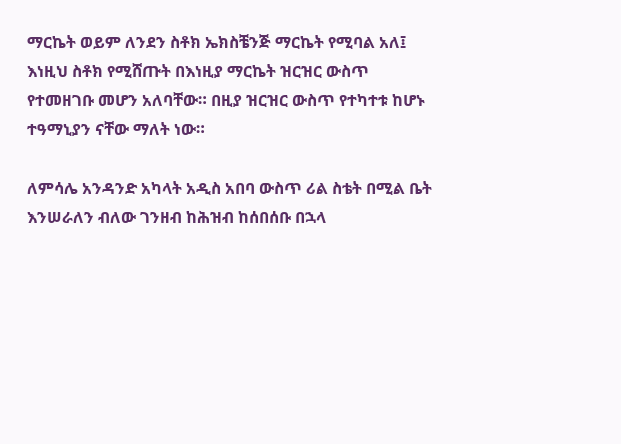ማርኬት ወይም ለንደን ስቶክ ኤክስቼንጅ ማርኬት የሚባል አለ፤ እነዚህ ስቶክ የሚሸጡት በእነዚያ ማርኬት ዝርዝር ውስጥ የተመዘገቡ መሆን አለባቸው። በዚያ ዝርዝር ውስጥ የተካተቱ ከሆኑ ተዓማኒያን ናቸው ማለት ነው።

ለምሳሌ አንዳንድ አካላት አዲስ አበባ ውስጥ ሪል ስቴት በሚል ቤት እንሠራለን ብለው ገንዘብ ከሕዝብ ከሰበሰቡ በኋላ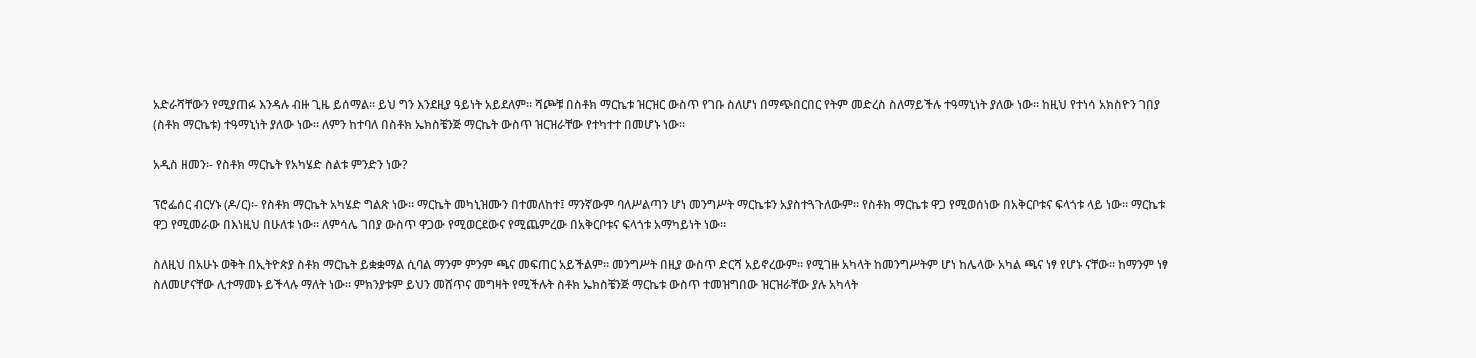አድራሻቸውን የሚያጠፉ እንዳሉ ብዙ ጊዜ ይሰማል። ይህ ግን እንደዚያ ዓይነት አይደለም። ሻጮቹ በስቶክ ማርኬቱ ዝርዝር ውስጥ የገቡ ስለሆነ በማጭበርበር የትም መድረስ ስለማይችሉ ተዓማኒነት ያለው ነው። ከዚህ የተነሳ አክስዮን ገበያ (ስቶክ ማርኬቱ) ተዓማኒነት ያለው ነው። ለምን ከተባለ በስቶክ ኤክስቼንጅ ማርኬት ውስጥ ዝርዝራቸው የተካተተ በመሆኑ ነው።

አዲስ ዘመን፡- የስቶክ ማርኬት የአካሄድ ስልቱ ምንድን ነው?

ፕሮፌሰር ብርሃኑ (ዶ/ር)፡- የስቶክ ማርኬት አካሄድ ግልጽ ነው። ማርኬት መካኒዝሙን በተመለከተ፤ ማንኛውም ባለሥልጣን ሆነ መንግሥት ማርኬቱን አያስተጓጉለውም። የስቶክ ማርኬቱ ዋጋ የሚወሰነው በአቅርቦቱና ፍላጎቱ ላይ ነው። ማርኬቱ ዋጋ የሚመራው በእነዚህ በሁለቱ ነው። ለምሳሌ ገበያ ውስጥ ዋጋው የሚወርደውና የሚጨምረው በአቅርቦቱና ፍላጎቱ አማካይነት ነው።

ስለዚህ በአሁኑ ወቅት በኢትዮጵያ ስቶክ ማርኬት ይቋቋማል ሲባል ማንም ምንም ጫና መፍጠር አይችልም። መንግሥት በዚያ ውስጥ ድርሻ አይኖረውም። የሚገዙ አካላት ከመንግሥትም ሆነ ከሌላው አካል ጫና ነፃ የሆኑ ናቸው። ከማንም ነፃ ስለመሆናቸው ሊተማመኑ ይችላሉ ማለት ነው። ምክንያቱም ይህን መሸጥና መግዛት የሚችሉት ስቶክ ኤክስቼንጅ ማርኬቱ ውስጥ ተመዝግበው ዝርዝራቸው ያሉ አካላት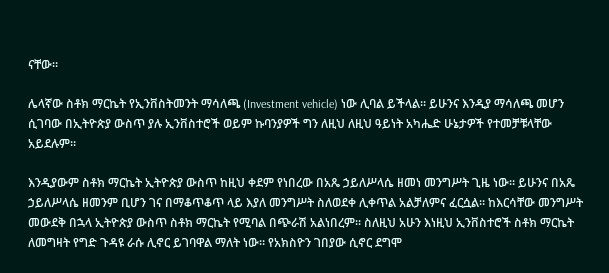ናቸው።

ሌላኛው ስቶክ ማርኬት የኢንቨስትመንት ማሳለጫ (Investment vehicle) ነው ሊባል ይችላል። ይሁንና እንዲያ ማሳለጫ መሆን ሲገባው በኢትዮጵያ ውስጥ ያሉ ኢንቨስተሮች ወይም ኩባንያዎች ግን ለዚህ ለዚህ ዓይነት አካሔድ ሁኔታዎች የተመቻቹላቸው አይደሉም።

እንዲያውም ስቶክ ማርኬት ኢትዮጵያ ውስጥ ከዚህ ቀደም የነበረው በአጼ ኃይለሥላሴ ዘመነ መንግሥት ጊዜ ነው። ይሁንና በአጼ ኃይለሥላሴ ዘመንም ቢሆን ገና በማቆጥቆጥ ላይ እያለ መንግሥት ስለወደቀ ሊቀጥል አልቻለምና ፈርሷል። ከእርሳቸው መንግሥት መውደቅ በኋላ ኢትዮጵያ ውስጥ ስቶክ ማርኬት የሚባል በጭራሽ አልነበረም። ስለዚህ አሁን እነዚህ ኢንቨስተሮች ስቶክ ማርኬት ለመግዛት የግድ ጉዳዩ ራሱ ሊኖር ይገባዋል ማለት ነው። የአክስዮን ገበያው ሲኖር ደግሞ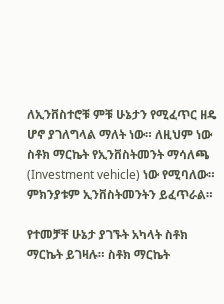ለኢንቨስተሮቹ ምቹ ሁኔታን የሚፈጥር ዘዴ ሆኖ ያገለግላል ማለት ነው። ለዚህም ነው ስቶክ ማርኬት የኢንቨስትመንት ማሳለጫ (Investment vehicle) ነው የሚባለው። ምክንያቱም ኢንቨስትመንትን ይፈጥራል።

የተመቻቸ ሁኔታ ያገኙት አካላት ስቶክ ማርኬት ይገዛሉ። ስቶክ ማርኬት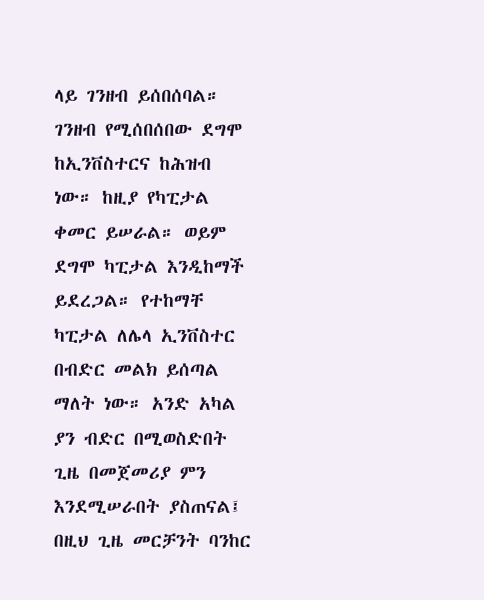ላይ ገንዘብ ይሰበሰባል። ገንዘብ የሚሰበሰበው ደግሞ ከኢንቨስተርና ከሕዝብ ነው። ከዚያ የካፒታል ቀመር ይሠራል። ወይም ደግሞ ካፒታል እንዲከማች ይደረጋል። የተከማቸ ካፒታል ለሌላ ኢንቨስተር በብድር መልክ ይሰጣል ማለት ነው። አንድ አካል ያን ብድር በሚወስድበት ጊዜ በመጀመሪያ ምን እንደሚሠራበት ያስጠናል፤ በዚህ ጊዜ መርቻንት ባንከር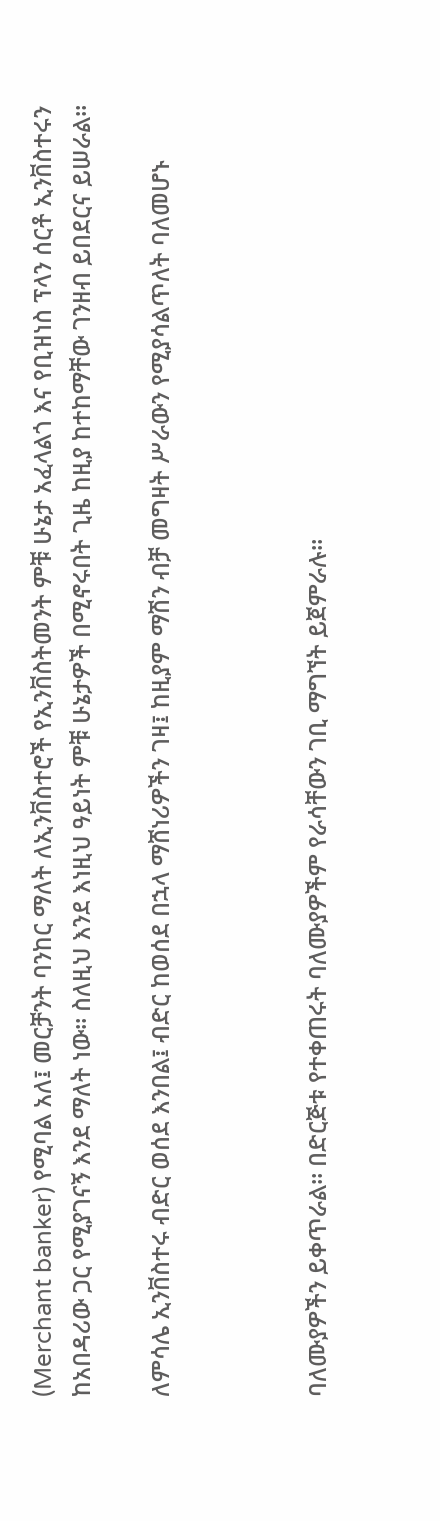(Merchant banker) የሚባል አለ፤ መርቻንት ባንከር ማለት ለኢንቨስተሮች የኢንቨስትመንት ምቹ ሁኔታ አፈላልጎ እና የቢዝነስ ፕላን ሰርቶ ኢንቨስተሩን ከአበዳሪው ጋር የሚያገናኝ እንደ ማለት ነው። ስለዚህ እንደ እነዚህ ዓይነት ምቹ ሁኔታዎች በሚኖሩበት ጊዜ ከዚያ ከተከማቸው ገንዘብ ይበደርና ይሠራል።

ለምሳሌ ኢንቨስተሩ ብድር ወሰደ እንበል፤ ብድር ከወሰደ በኋላ ማሸነሪዎችን ገዛ፤ ከዚያም ማሽን ብቻ መግዛት ሥራውን የሚያሳልጥለት ባለመሆኑ



ባለሙያዎችን ይቀጥራል። በድርጅቱ የተቀጠሩት ባለሙያዎችም የራሳቸውን ገቢ ማግኘት ይጀምራሉ።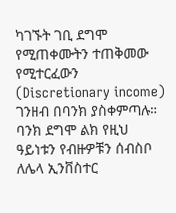ካገኙት ገቢ ደግሞ የሚጠቀሙትን ተጠቅመው የሚተርፈውን (Discretionary income) ገንዘብ በባንክ ያስቀምጣሉ። ባንክ ደግሞ ልክ የዚህ ዓይነቱን የብዙዎቹን ሰብስቦ ለሌላ ኢንቨስተር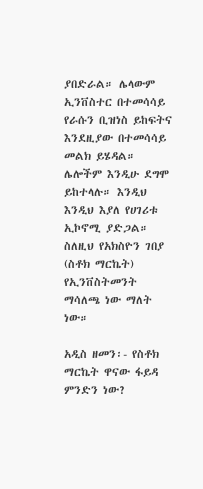ያበድራል። ሌላውም ኢንቨስተር በተመሳሳይ የራሱን ቢዝነስ ይከፍትና እንደዚያው በተመሳሳይ መልክ ይሄዳል። ሌሎችም እንዲሁ ደግሞ ይከተላሉ። እንዲህ እንዲህ እያለ የሀገሪቱ ኢኮኖሚ ያድጋል። ስለዚህ የአክስዮን ገበያ (ስቶክ ማርኬት) የኢንቨስትመንት ማሳለጫ ነው ማለት ነው።

አዲስ ዘመን፡- የስቶክ ማርኬት ዋናው ፋይዳ ምንድን ነው?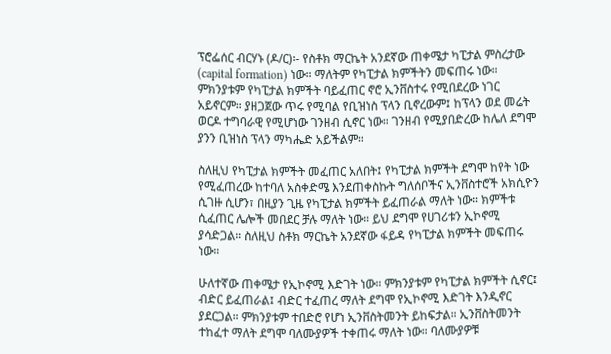ፕሮፌሰር ብርሃኑ (ዶ/ር)፡- የስቶክ ማርኬት አንደኛው ጠቀሜታ ካፒታል ምስረታው (capital formation) ነው። ማለትም የካፒታል ክምችትን መፍጠሩ ነው። ምክንያቱም የካፒታል ክምችት ባይፈጠር ኖሮ ኢንቨስተሩ የሚበደረው ነገር አይኖርም። ያዘጋጀው ጥሩ የሚባል የቢዝነስ ፕላን ቢኖረውም፤ ከፕላን ወደ መሬት ወርዶ ተግባራዊ የሚሆነው ገንዘብ ሲኖር ነው። ገንዘብ የሚያበድረው ከሌለ ደግሞ ያንን ቢዝነስ ፕላን ማካሔድ አይችልም።

ስለዚህ የካፒታል ክምችት መፈጠር አለበት፤ የካፒታል ክምችት ደግሞ ከየት ነው የሚፈጠረው ከተባለ አስቀድሜ እንደጠቀስኩት ግለሰቦችና ኢንቨስተሮች አክሲዮን ሲገዙ ሲሆን፣ በዚያን ጊዜ የካፒታል ክምችት ይፈጠራል ማለት ነው። ክምችቱ ሲፈጠር ሌሎች መበደር ቻሉ ማለት ነው። ይህ ደግሞ የሀገሪቱን ኢኮኖሚ ያሳድጋል። ስለዚህ ስቶክ ማርኬት አንደኛው ፋይዳ የካፒታል ክምችት መፍጠሩ ነው።

ሁለተኛው ጠቀሜታ የኢኮኖሚ እድገት ነው። ምክንያቱም የካፒታል ክምችት ሲኖር፤ ብድር ይፈጠራል፤ ብድር ተፈጠረ ማለት ደግሞ የኢኮኖሚ እድገት እንዲኖር ያደርጋል። ምክንያቱም ተበድሮ የሆነ ኢንቨስትመንት ይከፍታል። ኢንቨስትመንት ተከፈተ ማለት ደግሞ ባለሙያዎች ተቀጠሩ ማለት ነው። ባለሙያዎቹ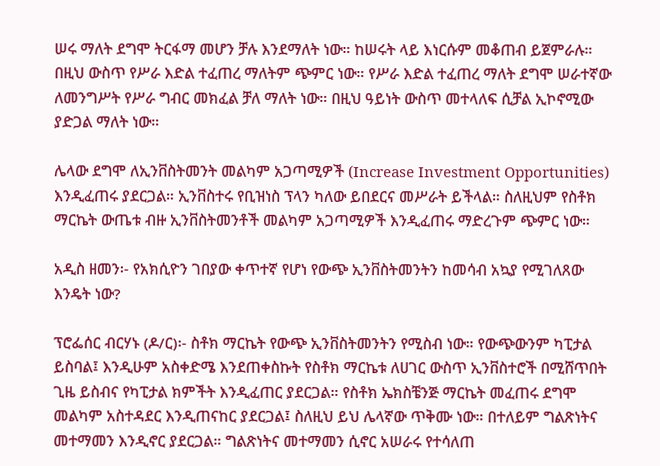ሠሩ ማለት ደግሞ ትርፋማ መሆን ቻሉ እንደማለት ነው። ከሠሩት ላይ እነርሱም መቆጠብ ይጀምራሉ። በዚህ ውስጥ የሥራ እድል ተፈጠረ ማለትም ጭምር ነው። የሥራ እድል ተፈጠረ ማለት ደግሞ ሠራተኛው ለመንግሥት የሥራ ግብር መክፈል ቻለ ማለት ነው። በዚህ ዓይነት ውስጥ መተላለፍ ሲቻል ኢኮኖሚው ያድጋል ማለት ነው።

ሌላው ደግሞ ለኢንቨስትመንት መልካም አጋጣሚዎች (Increase Investment Opportunities) እንዲፈጠሩ ያደርጋል። ኢንቨስተሩ የቢዝነስ ፕላን ካለው ይበደርና መሥራት ይችላል። ስለዚህም የስቶክ ማርኬት ውጤቱ ብዙ ኢንቨስትመንቶች መልካም አጋጣሚዎች እንዲፈጠሩ ማድረጉም ጭምር ነው።

አዲስ ዘመን፡- የአክሲዮን ገበያው ቀጥተኛ የሆነ የውጭ ኢንቨስትመንትን ከመሳብ አኳያ የሚገለጸው እንዴት ነው?

ፕሮፌሰር ብርሃኑ (ዶ/ር)፡- ስቶክ ማርኬት የውጭ ኢንቨስትመንትን የሚስብ ነው። የውጭውንም ካፒታል ይስባል፤ እንዲሁም አስቀድሜ እንደጠቀስኩት የስቶክ ማርኬቱ ለሀገር ውስጥ ኢንቨስተሮች በሚሸጥበት ጊዜ ይስብና የካፒታል ክምችት እንዲፈጠር ያደርጋል። የስቶክ ኤክስቼንጅ ማርኬት መፈጠሩ ደግሞ መልካም አስተዳደር እንዲጠናከር ያደርጋል፤ ስለዚህ ይህ ሌላኛው ጥቅሙ ነው። በተለይም ግልጽነትና መተማመን እንዲኖር ያደርጋል። ግልጽነትና መተማመን ሲኖር አሠራሩ የተሳለጠ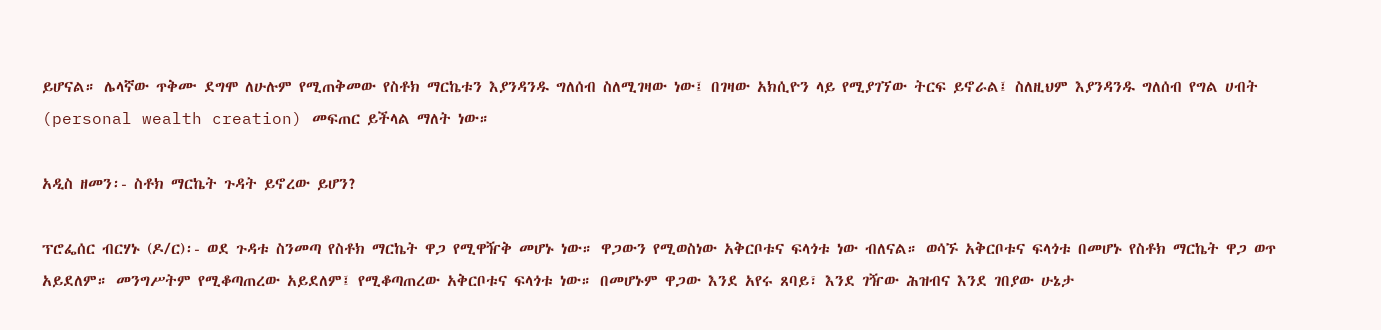ይሆናል። ሌላኛው ጥቅሙ ደግሞ ለሁሉም የሚጠቅመው የስቶክ ማርኬቱን እያንዳንዱ ግለሰብ ስለሚገዛው ነው፤ በገዛው አክሲዮን ላይ የሚያገኘው ትርፍ ይኖራል፤ ስለዚህም እያንዳንዱ ግለሰብ የግል ሀብት (personal wealth creation) መፍጠር ይችላል ማለት ነው።

አዲስ ዘመን፡- ስቶክ ማርኬት ጉዳት ይኖረው ይሆን?

ፕሮፌሰር ብርሃኑ (ዶ/ር)፡- ወደ ጉዳቱ ስንመጣ የስቶክ ማርኬት ዋጋ የሚዋዥቅ መሆኑ ነው። ዋጋውን የሚወስነው አቅርቦቱና ፍላጎቱ ነው ብለናል። ወሳኙ አቅርቦቱና ፍላጎቱ በመሆኑ የስቶክ ማርኬት ዋጋ ወጥ አይደለም። መንግሥትም የሚቆጣጠረው አይደለም፤ የሚቆጣጠረው አቅርቦቱና ፍላጎቱ ነው። በመሆኑም ዋጋው እንደ አየሩ ጸባይ፣ እንደ ገዥው ሕዝብና እንደ ገበያው ሁኔታ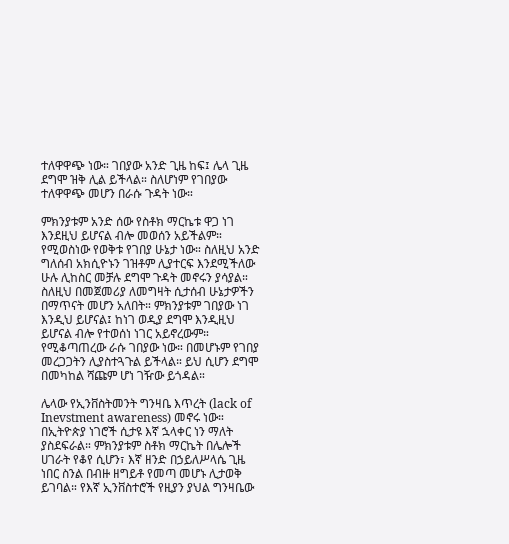ተለዋዋጭ ነው። ገበያው አንድ ጊዜ ከፍ፤ ሌላ ጊዜ ደግሞ ዝቅ ሊል ይችላል። ስለሆነም የገበያው ተለዋዋጭ መሆን በራሱ ጉዳት ነው።

ምክንያቱም አንድ ሰው የስቶክ ማርኬቱ ዋጋ ነገ እንደዚህ ይሆናል ብሎ መወሰን አይችልም። የሚወስነው የወቅቱ የገበያ ሁኔታ ነው። ስለዚህ አንድ ግለሰብ አክሲዮኑን ገዝቶም ሊያተርፍ እንደሚችለው ሁሉ ሊከስር መቻሉ ደግሞ ጉዳት መኖሩን ያሳያል። ስለዚህ በመጀመሪያ ለመግዛት ሲታሰብ ሁኔታዎችን በማጥናት መሆን አለበት። ምክንያቱም ገበያው ነገ እንዲህ ይሆናል፤ ከነገ ወዲያ ደግሞ እንዲዚህ ይሆናል ብሎ የተወሰነ ነገር አይኖረውም። የሚቆጣጠረው ራሱ ገበያው ነው። በመሆኑም የገበያ መረጋጋትን ሊያስተጓጉል ይችላል። ይህ ሲሆን ደግሞ በመካከል ሻጩም ሆነ ገዥው ይጎዳል።

ሌላው የኢንቨስትመንት ግንዛቤ እጥረት (lack of Inevstment awareness) መኖሩ ነው። በኢትዮጵያ ነገሮች ሲታዩ እኛ ኋላቀር ነን ማለት ያስደፍራል። ምክንያቱም ስቶክ ማርኬት በሌሎች ሀገራት የቆየ ሲሆን፣ እኛ ዘንድ በኃይለሥላሴ ጊዜ ነበር ስንል በብዙ ዘግይቶ የመጣ መሆኑ ሊታወቅ ይገባል። የእኛ ኢንቨስተሮች የዚያን ያህል ግንዛቤው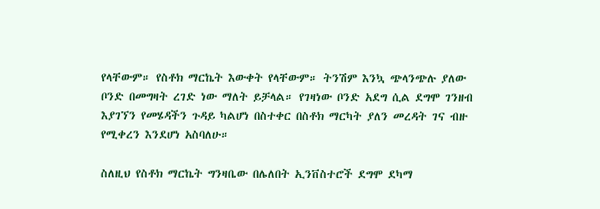የላቸውም። የስቶክ ማርኬት እውቀት የላቸውም። ትንሽም እንኳ ጭላንጭሉ ያለው ቦንድ በመግዛት ረገድ ነው ማለት ይቻላል። የገዛነው ቦንድ አደግ ሲል ደግሞ ገንዘብ እያገኘን የመሄዳችን ጉዳይ ካልሆነ በስተቀር በስቶክ ማርካት ያለን መረዳት ገና ብዙ የሚቀረን እንደሆነ አስባለሁ።

ስለዚህ የስቶክ ማርኬት ግንዛቤው በሌለበት ኢንቨስተሮች ደግሞ ደካማ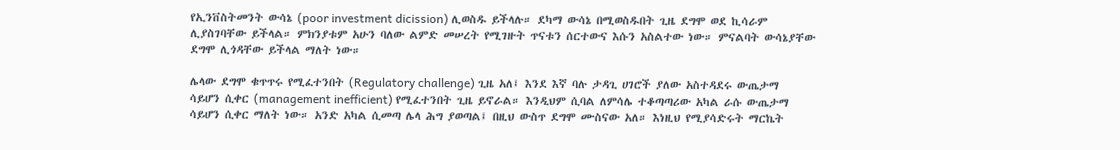የኢንቨስትመንት ውሳኔ (poor investment dicission) ሊወስዱ ይችላሉ። ደካማ ውሳኔ በሚወስዱበት ጊዜ ደግሞ ወደ ኪሳራም ሊያስገባቸው ይችላል። ምክንያቱም አሁን ባለው ልምድ መሠረት የሚገዙት ጥናቱን ሰርተውና እሱን አስልተው ነው። ምናልባት ውሳኔያቸው ደግሞ ሊጎዳቸው ይችላል ማለት ነው።

ሌላው ደግሞ ቁጥጥሩ የሚፈተንበት (Regulatory challenge) ጊዜ አለ፤ እንደ እኛ ባሉ ታዳጊ ሀገሮች ያለው አስተዳደሩ ውጤታማ ሳይሆን ሲቀር (management inefficient) የሚፈተንበት ጊዜ ይኖራል። እንዲህም ሲባል ለምሳሌ ተቆጣጣሪው አካል ራሱ ውጤታማ ሳይሆን ሲቀር ማለት ነው። አንድ አካል ሲመጣ ሌላ ሕግ ያወጣል፤ በዚህ ውስጥ ደግሞ ሙስናው አለ። እነዚህ የሚያሳድሩት ማርኬት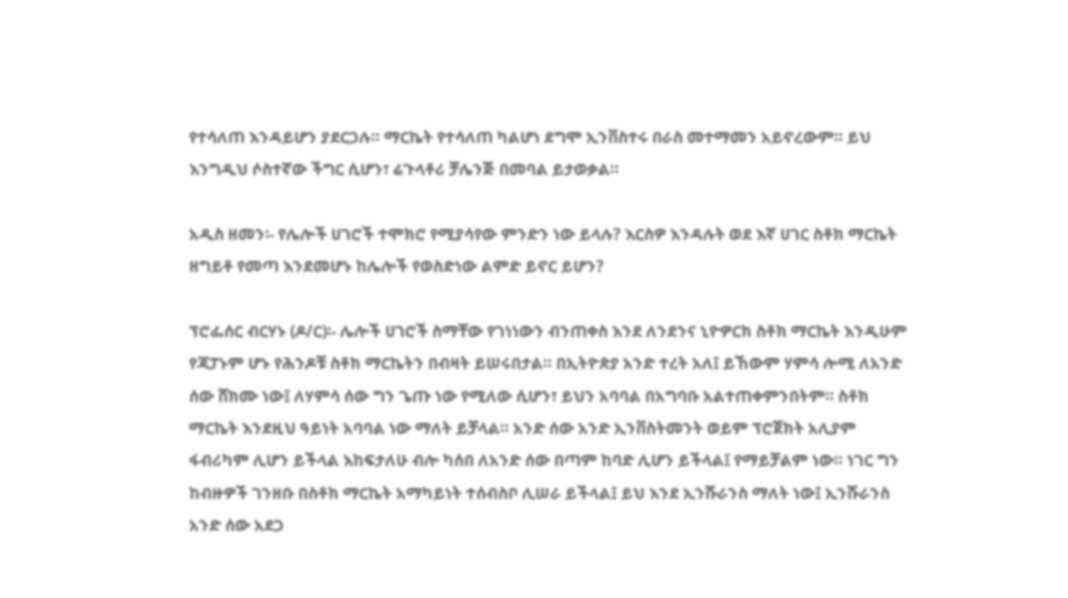የተሳለጠ እንዳይሆን ያደርጋሉ። ማርኬት የተሳለጠ ካልሆነ ደግሞ ኢንቨስተሩ በራስ መተማመን አይኖረውም። ይህ እንግዲህ ሶስተኛው ችግር ሲሆን፣ ሬጉላቶሪ ቻሌንጅ በመባል ይታወቃል።

አዲስ ዘመን፡- የሌሎች ሀገሮች ተሞክሮ የሚያሳየው ምንድን ነው ይላሉ? እርስዎ እንዳሉት ወደ እኛ ሀገር ስቶክ ማርኬት ዘግይቶ የመጣ እንደመሆኑ ከሌሎች የወስድነው ልምድ ይኖር ይሆን?

ፕሮፌሰር ብርሃኑ (ዶ/ር)፡- ሌሎች ሀገሮች ስማቸው የገነነውን ብንጠቀስ እንደ ለንደንና ኒዮዎርክ ስቶክ ማርኬት እንዲሁም የጃፓኑም ሆኑ የሕንዶቹ ስቶክ ማርኬትን በብዛት ይሠሩበታል። በኢትዮጵያ አንድ ተረት አለ፤ ይኸውም ሃምሳ ሎሚ ለአንድ ሰው ሸክሙ ነው፤ ለሃምሳ ሰው ግን ጌጡ ነው የሚለው ሲሆን፣ ይህን አባባል በአግባቡ አልተጠቀምንበትም። ስቶክ ማርኬት እንደዚህ ዓይነት አባባል ነው ማለት ይቻላል። አንድ ሰው አንድ ኢንቨስትመንት ወይም ፕሮጀክት አሊያም ፋብሪካም ሊሆን ይችላል እከፍታለሁ ብሎ ካሰበ ለአንድ ሰው በጣም ከባድ ሊሆን ይችላል፤ የማይቻልም ነው። ነገር ግን ከብዙዎች ገንዘቡ በስቶክ ማርኬት አማካይነት ተሰብስቦ ሊሠራ ይችላል፤ ይህ እንደ ኢንሹራንስ ማለት ነው፤ ኢንሹራንስ አንድ ሰው አደጋ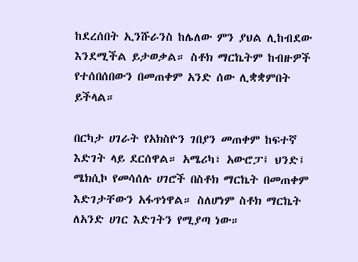ከደረሰበት ኢንሹራንስ ከሌለው ምን ያህል ሊከብደው እንደሚችል ይታወቃል። ስቶክ ማርኬትም ከብዙዎች የተሰበሰበውን በመጠቀም አንድ ሰው ሊቋቋምበት ይችላል።

በርካታ ሀገራት የአክስዮን ገበያን መጠቀም ከፍተኛ እድገት ላይ ደርሰዋል። አሜሪካ፣ አውሮፓ፤ ህንድ፤ ሜክሲኮ የመሳሰሉ ሀገሮች በስቶክ ማርኬት በመጠቀም እድገታቸውን አፋጥነዋል። ስለሆነም ስቶክ ማርኬት ለአንድ ሀገር እድገትን የሚያጣ ነው።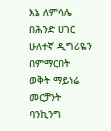እኔ ለምሳሌ በሕንድ ሀገር ሁለተኛ ዲግሪዬን በምማርበት ወቅት ማይነሬ መርቻንት ባንኪንግ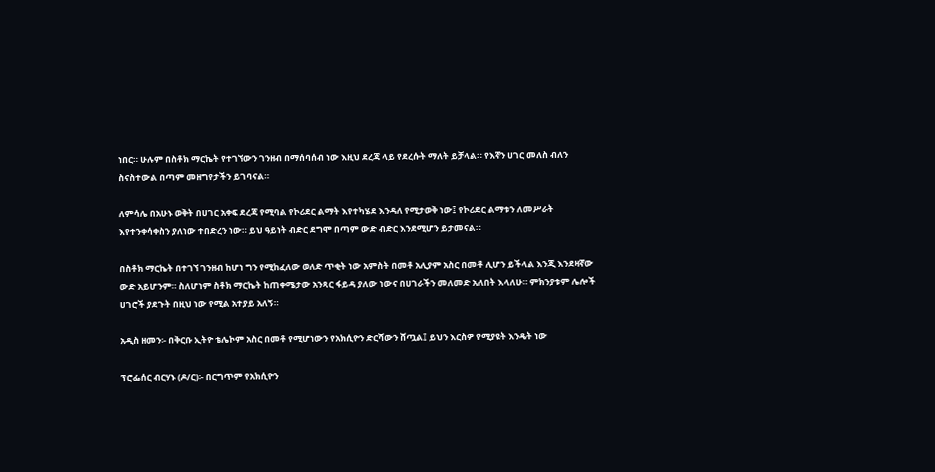ነበር። ሁሉም በስቶክ ማርኬት የተገኘውን ገንዘብ በማሰባሰብ ነው እዚህ ደረጃ ላይ የደረሱት ማለት ይቻላል። የእኛን ሀገር መለስ ብለን ስናስተውል በጣም መዘግየታችን ይገባናል።

ለምሳሌ በአሁኑ ወቅት በሀገር አቀፍ ደረጃ የሚባል የኮሪደር ልማት እየተካሄደ እንዳለ የሚታወቅ ነው፤ የኮሪደር ልማቱን ለመሥራት እየተንቀሳቀስን ያለነው ተበድረን ነው። ይህ ዓይነት ብድር ደግሞ በጣም ውድ ብድር እንደሚሆን ይታመናል።

በስቶክ ማርኬት በተገኘ ገንዘብ ከሆነ ግን የሚከፈለው ወለድ ጥቂት ነው አምስት በመቶ አሊያም አስር በመቶ ሊሆን ይችላል እንጂ እንደዛኛው ውድ አይሆንም። ስለሆነም ስቶክ ማርኬት ከጠቀሜታው አንጻር ፋይዳ ያለው ነውና በሀገራችን መለመድ አለበት እላለሁ። ምክንያቱም ሌሎች ሀገሮች ያደጉት በዚህ ነው የሚል አተያይ አለኝ።

አዲስ ዘመን፡- በቅርቡ ኢትዮ ቴሌኮም አስር በመቶ የሚሆነውን የአክሲዮን ድርሻውን ሸጧል፤ ይህን እርስዎ የሚያዩት እንዴት ነው

ፕሮፌሰር ብርሃኑ (ዶ/ር)፡- በርግጥም የአክሲዮን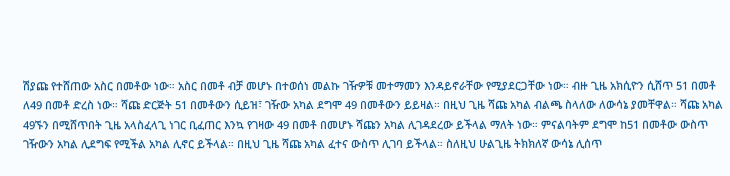ሽያጩ የተሸጠው አስር በመቶው ነው። አስር በመቶ ብቻ መሆኑ በተወሰነ መልኩ ገዥዎቹ መተማመን እንዳይኖራቸው የሚያደርጋቸው ነው። ብዙ ጊዜ አክሲዮን ሲሸጥ 51 በመቶ ለ49 በመቶ ድረስ ነው። ሻጩ ድርጅት 51 በመቶውን ሲይዝ፣ ገዥው አካል ደግሞ 49 በመቶውን ይይዛል። በዚህ ጊዜ ሻጩ አካል ብልጫ ስላለው ለውሳኔ ያመቸዋል። ሻጩ አካል 49ኙን በሚሸጥበት ጊዜ አላስፈላጊ ነገር ቢፈጠር እንኳ የገዛው 49 በመቶ በመሆኑ ሻጩን አካል ሊገዳደረው ይችላል ማለት ነው። ምናልባትም ደግሞ ከ51 በመቶው ውስጥ ገዥውን አካል ሊደግፍ የሚችል አካል ሊኖር ይችላል። በዚህ ጊዜ ሻጩ አካል ፈተና ውስጥ ሊገባ ይችላል። ስለዚህ ሁልጊዜ ትክክለኛ ውሳኔ ሊሰጥ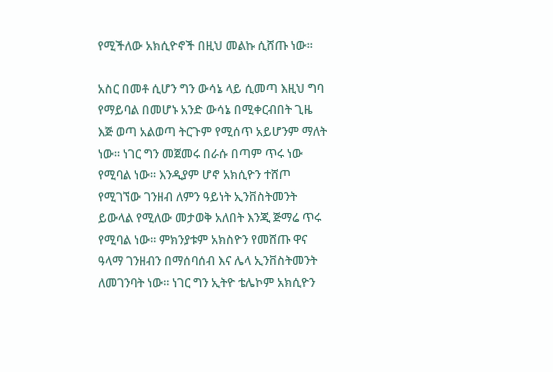የሚችለው አክሲዮኖች በዚህ መልኩ ሲሸጡ ነው።

አስር በመቶ ሲሆን ግን ውሳኔ ላይ ሲመጣ እዚህ ግባ የማይባል በመሆኑ አንድ ውሳኔ በሚቀርብበት ጊዜ እጅ ወጣ አልወጣ ትርጉም የሚሰጥ አይሆንም ማለት ነው። ነገር ግን መጀመሩ በራሱ በጣም ጥሩ ነው የሚባል ነው። እንዲያም ሆኖ አክሲዮን ተሸጦ የሚገኘው ገንዘብ ለምን ዓይነት ኢንቨስትመንት ይውላል የሚለው መታወቅ አለበት እንጂ ጅማሬ ጥሩ የሚባል ነው። ምክንያቱም አክስዮን የመሸጡ ዋና ዓላማ ገንዘብን በማሰባሰብ እና ሌላ ኢንቨስትመንት ለመገንባት ነው። ነገር ግን ኢትዮ ቴሌኮም አክሲዮን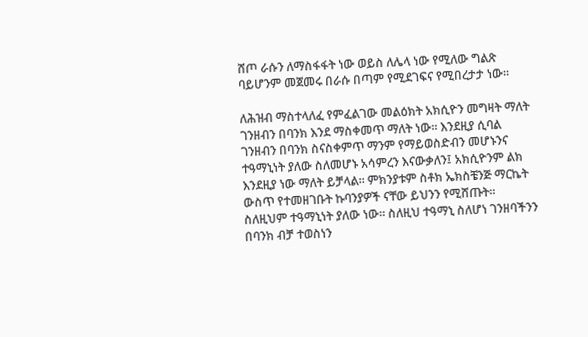ሸጦ ራሱን ለማስፋፋት ነው ወይስ ለሌላ ነው የሚለው ግልጽ ባይሆንም መጀመሩ በራሱ በጣም የሚደገፍና የሚበረታታ ነው።

ለሕዝብ ማስተላለፈ የምፈልገው መልዕክት አክሲዮን መግዛት ማለት ገንዘብን በባንክ እንደ ማስቀመጥ ማለት ነው። እንደዚያ ሲባል ገንዘብን በባንክ ስናስቀምጥ ማንም የማይወስድብን መሆኑንና ተዓማኒነት ያለው ስለመሆኑ አሳምረን እናውቃለን፤ አክሲዮንም ልክ እንደዚያ ነው ማለት ይቻላል። ምክንያቱም ስቶክ ኤክስቼንጅ ማርኬት ውስጥ የተመዘገቡት ኩባንያዎች ናቸው ይህንን የሚሸጡት። ስለዚህም ተዓማኒነት ያለው ነው። ስለዚህ ተዓማኒ ስለሆነ ገንዘባችንን በባንክ ብቻ ተወስነን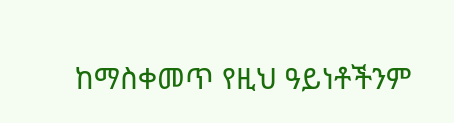ከማስቀመጥ የዚህ ዓይነቶችንም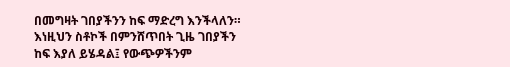በመግዛት ገበያችንን ከፍ ማድረግ እንችላለን። እነዚህን ስቶኮች በምንሸጥበት ጊዜ ገበያችን ከፍ እያለ ይሄዳል፤ የውጭዎችንም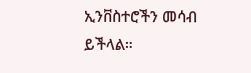ኢንቨስተሮችን መሳብ ይችላል።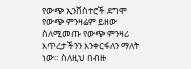የውጭ ኢንቨስተሮች ደግሞ የውጭ ምንዛሬም ይዘው ስለሚመጡ የውጭ ምንዛሪ እጥረታችንን እንቀርፋለን ማለት ነው። ስለዚህ በብዙ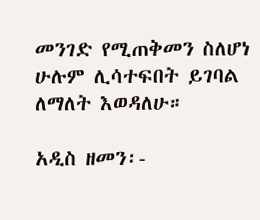መንገድ የሚጠቅመን ስለሆነ ሁሉም ሊሳተፍበት ይገባል ለማለት እወዳለሁ።

አዲስ ዘመን፡-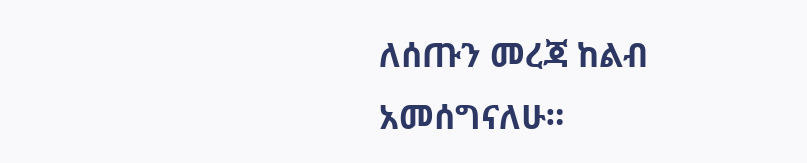ለሰጡን መረጃ ከልብ አመሰግናለሁ።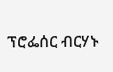ፕሮፌሰር ብርሃኑ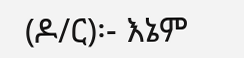(ዶ/ር)፡- እኔም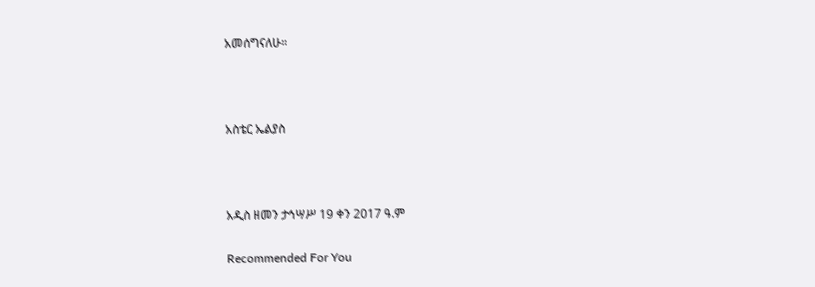አመሰግናለሁ።



አስቴር ኤልያስ



አዲስ ዘመን ታኅሣሥ 19 ቀን 2017 ዓ.ም

Recommended For You